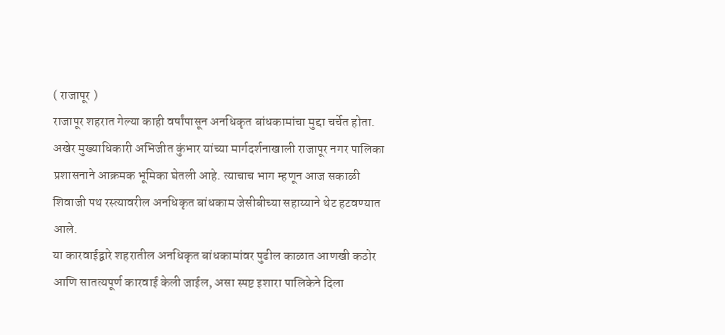( राजापूर )
राजापूर शहरात गेल्या काही वर्षांपासून अनधिकृत बांधकामांचा मुद्दा चर्चेत होता. अखेर मुख्याधिकारी अभिजीत कुंभार यांच्या मार्गदर्शनाखाली राजापूर नगर पालिका प्रशासनाने आक्रमक भूमिका घेतली आहे. त्याचाच भाग म्हणून आज सकाळी शिवाजी पथ रस्त्यावरील अनधिकृत बांधकाम जेसीबीच्या सहाय्याने थेट हटवण्यात आले.
या कारवाईद्वारे शहरातील अनधिकृत बांधकामांवर पुढील काळात आणखी कठोर आणि सातत्यपूर्ण कारवाई केली जाईल, असा स्पष्ट इशारा पालिकेने दिला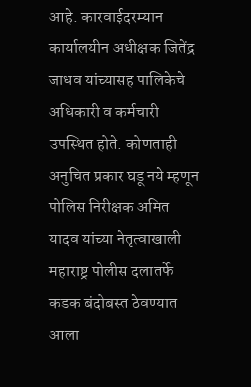आहे. कारवाईदरम्यान कार्यालयीन अधीक्षक जितेंद्र जाधव यांच्यासह पालिकेचे अधिकारी व कर्मचारी उपस्थित होते. कोणताही अनुचित प्रकार घडू नये म्हणून पोलिस निरीक्षक अमित यादव यांच्या नेतृत्वाखाली महाराष्ट्र पोलीस दलातर्फे कडक बंदोबस्त ठेवण्यात आला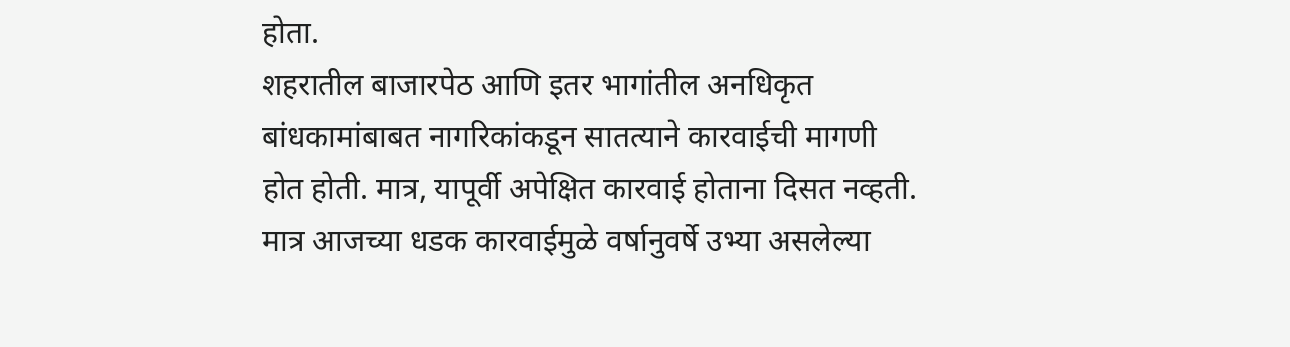होता.
शहरातील बाजारपेठ आणि इतर भागांतील अनधिकृत बांधकामांबाबत नागरिकांकडून सातत्याने कारवाईची मागणी होत होती. मात्र, यापूर्वी अपेक्षित कारवाई होताना दिसत नव्हती. मात्र आजच्या धडक कारवाईमुळे वर्षानुवर्षे उभ्या असलेल्या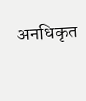अनधिकृत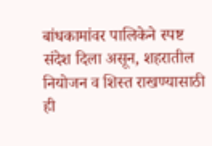बांधकामांवर पालिकेने स्पष्ट संदेश दिला असून, शहरातील नियोजन व शिस्त राखण्यासाठी ही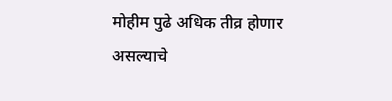मोहीम पुढे अधिक तीव्र होणार असल्याचे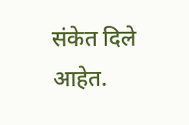संकेत दिले आहेत.